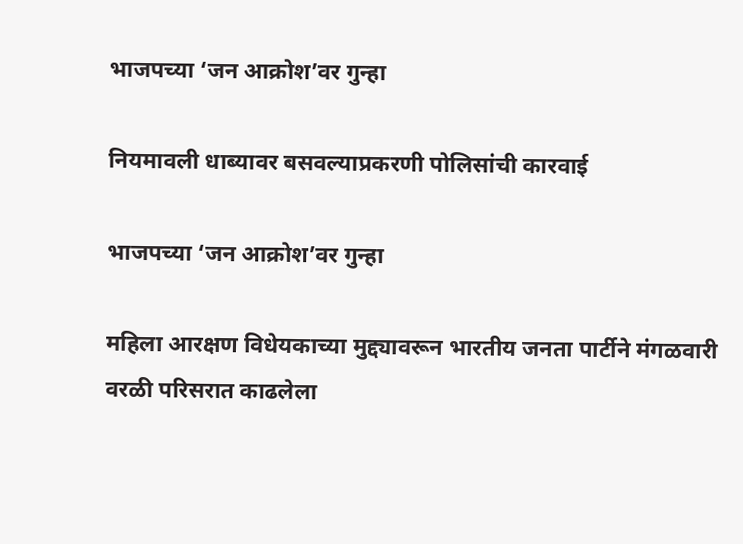भाजपच्या ‘जन आक्रोश’वर गुन्हा

नियमावली धाब्यावर बसवल्याप्रकरणी पोलिसांची कारवाई

भाजपच्या ‘जन आक्रोश’वर गुन्हा

महिला आरक्षण विधेयकाच्या मुद्द्यावरून भारतीय जनता पार्टीने मंगळवारी वरळी परिसरात काढलेला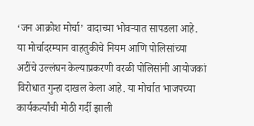‘जन आक्रोश मोर्चा’ वादाच्या भोवऱ्यात सापडला आहे. या मोर्चादरम्यान वाहतुकीचे नियम आणि पोलिसांच्या अटींचे उल्लंघन केल्याप्रकरणी वरळी पोलिसांनी आयोजकां विरोधात गुन्हा दाखल केला आहे. या मोर्चात भाजपच्या कार्यकर्त्यांची मोठी गर्दी झाली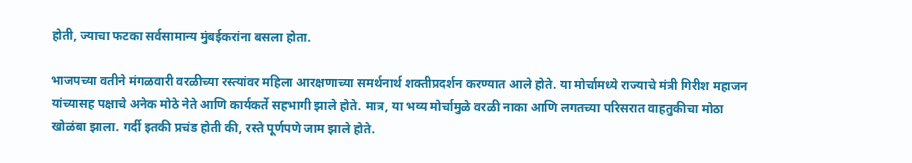होती, ज्याचा फटका सर्वसामान्य मुंबईकरांना बसला होता.

भाजपच्या वतीने मंगळवारी वरळीच्या रस्त्यांवर महिला आरक्षणाच्या समर्थनार्थ शक्तीप्रदर्शन करण्यात आले होते. या मोर्चामध्ये राज्याचे मंत्री गिरीश महाजन यांच्यासह पक्षाचे अनेक मोठे नेते आणि कार्यकर्ते सहभागी झाले होते. मात्र, या भव्य मोर्चामुळे वरळी नाका आणि लगतच्या परिसरात वाहतुकीचा मोठा खोळंबा झाला. गर्दी इतकी प्रचंड होती की, रस्ते पूर्णपणे जाम झाले होते.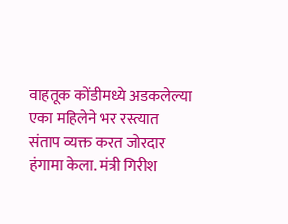वाहतूक कोंडीमध्ये अडकलेल्या एका महिलेने भर रस्त्यात संताप व्यक्त करत जोरदार हंगामा केला. मंत्री गिरीश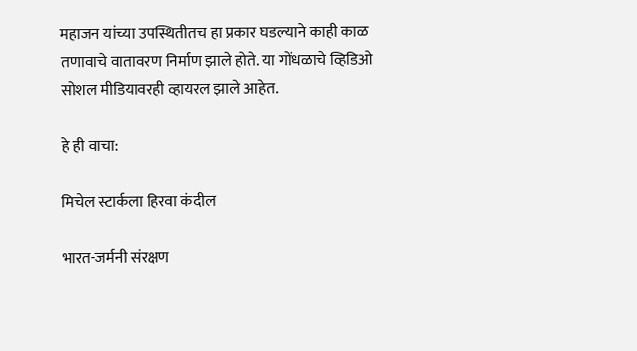महाजन यांच्या उपस्थितीतच हा प्रकार घडल्याने काही काळ तणावाचे वातावरण निर्माण झाले होते. या गोंधळाचे व्हिडिओ सोशल मीडियावरही व्हायरल झाले आहेत.

हे ही वाचा:

मिचेल स्टार्कला हिरवा कंदील

भारत-जर्मनी संरक्षण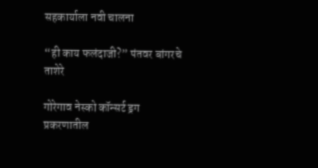सहकार्याला नवी चालना

“ही काय फलंदाजी?” पंतवर बांगरचे ताशेरे

गोरेगाव नेस्को कॉन्सर्ट ड्रग प्रकरणातील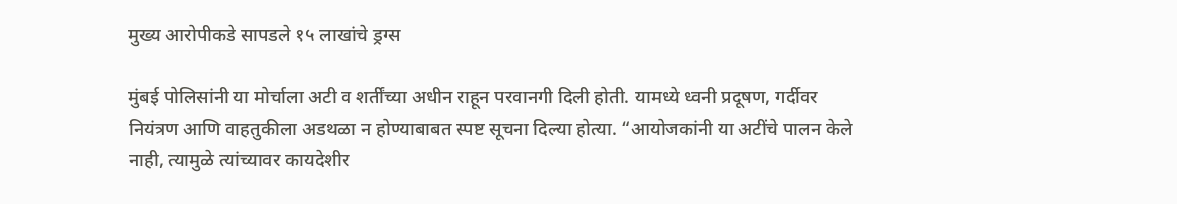मुख्य आरोपीकडे सापडले १५ लाखांचे ड्रग्स

मुंबई पोलिसांनी या मोर्चाला अटी व शर्तींच्या अधीन राहून परवानगी दिली होती. यामध्ये ध्वनी प्रदूषण, गर्दीवर नियंत्रण आणि वाहतुकीला अडथळा न होण्याबाबत स्पष्ट सूचना दिल्या होत्या. “आयोजकांनी या अटींचे पालन केले नाही, त्यामुळे त्यांच्यावर कायदेशीर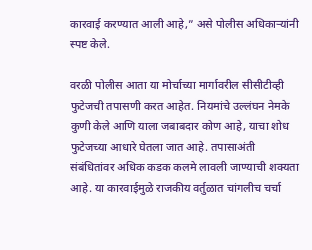कारवाई करण्यात आली आहे,” असे पोलीस अधिकाऱ्यांनी स्पष्ट केले.

वरळी पोलीस आता या मोर्चाच्या मार्गावरील सीसीटीव्ही फुटेजची तपासणी करत आहेत. नियमांचे उल्लंघन नेमके कुणी केले आणि याला जबाबदार कोण आहे, याचा शोध फुटेजच्या आधारे घेतला जात आहे. तपासाअंती संबंधितांवर अधिक कडक कलमे लावली जाण्याची शक्यता आहे. या कारवाईमुळे राजकीय वर्तुळात चांगलीच चर्चा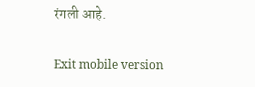रंगली आहे.

Exit mobile version